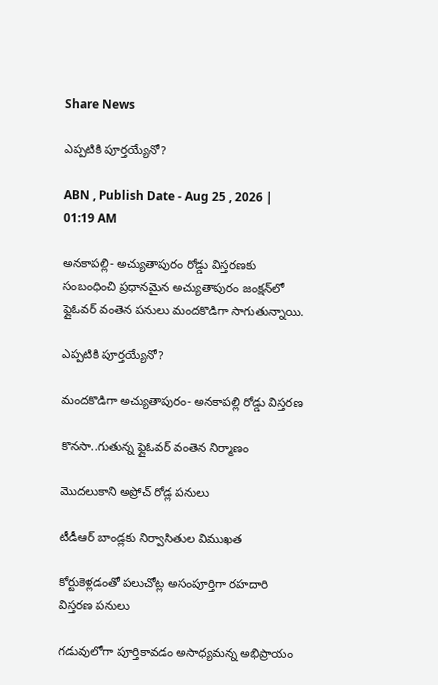Share News

ఎప్పటికి పూర్తయ్యేనో?

ABN , Publish Date - Aug 25 , 2026 | 01:19 AM

అనకాపల్లి- అచ్యుతాపురం రోడ్డు విస్తరణకు సంబంధించి ప్రధానమైన అచ్యుతాపురం జంక్షన్‌లో ఫ్లైఓవర్‌ వంతెన పనులు మందకొడిగా సాగుతున్నాయి.

ఎప్పటికి పూర్తయ్యేనో?

మందకొడిగా అచ్యుతాపురం- అనకాపల్లి రోడ్డు విస్తరణ

కొనసా..గుతున్న ఫ్లైఓవర్‌ వంతెన నిర్మాణం

మొదలుకాని అప్రోచ్‌ రోడ్ల పనులు

టీడీఆర్‌ బాండ్లకు నిర్వాసితుల విముఖత

కోర్టుకెళ్లడంతో పలుచోట్ల అసంపూర్తిగా రహదారి విస్తరణ పనులు

గడువులోగా పూర్తికావడం అసాధ్యమన్న అభిప్రాయం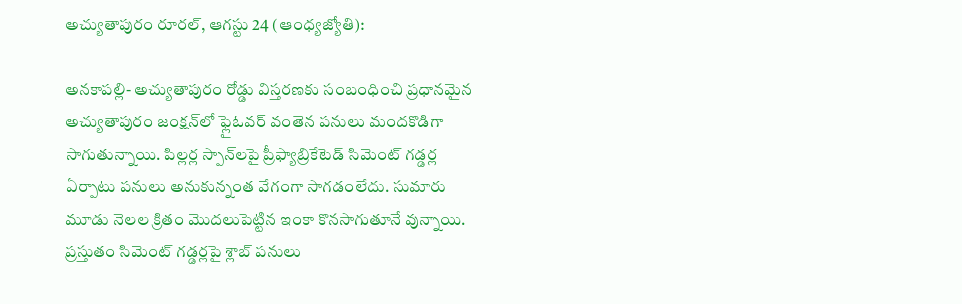అచ్యుతాపురం రూరల్‌, ఆగస్టు 24 (ఆంధ్యజ్యోతి):

అనకాపల్లి- అచ్యుతాపురం రోడ్డు విస్తరణకు సంబంధించి ప్రధానమైన అచ్యుతాపురం జంక్షన్‌లో ఫ్లైఓవర్‌ వంతెన పనులు మందకొడిగా సాగుతున్నాయి. పిల్లర్ల స్పాన్‌లపై ప్రీఫ్యాబ్రికేటెడ్‌ సిమెంట్‌ గడ్డర్ల ఏర్పాటు పనులు అనుకున్నంత వేగంగా సాగడంలేదు. సుమారు మూడు నెలల క్రితం మొదలుపెట్టిన ఇంకా కొనసాగుతూనే వున్నాయి. ప్రస్తుతం సిమెంట్‌ గడ్డర్లపై శ్లాబ్‌ పనులు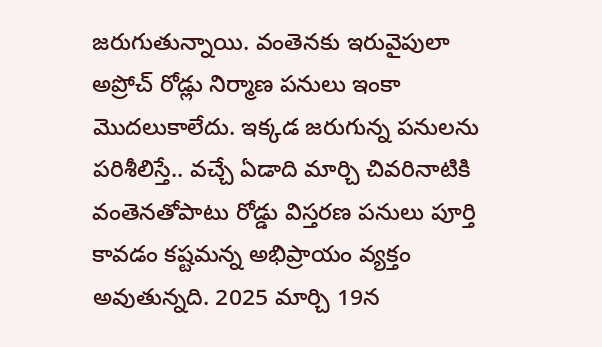జరుగుతున్నాయి. వంతెనకు ఇరువైపులా అప్రోచ్‌ రోడ్లు నిర్మాణ పనులు ఇంకా మొదలుకాలేదు. ఇక్కడ జరుగున్న పనులను పరిశీలిస్తే.. వచ్చే ఏడాది మార్చి చివరినాటికి వంతెనతోపాటు రోడ్డు విస్తరణ పనులు పూర్తి కావడం కష్టమన్న అభిప్రాయం వ్యక్తం అవుతున్నది. 2025 మార్చి 19న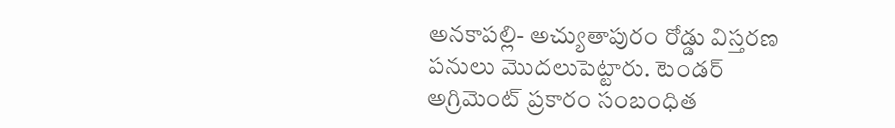అనకాపల్లి- అచ్యుతాపురం రోడ్డు విస్తరణ పనులు మొదలుపెట్టారు. టెండర్‌ అగ్రిమెంట్‌ ప్రకారం సంబంధిత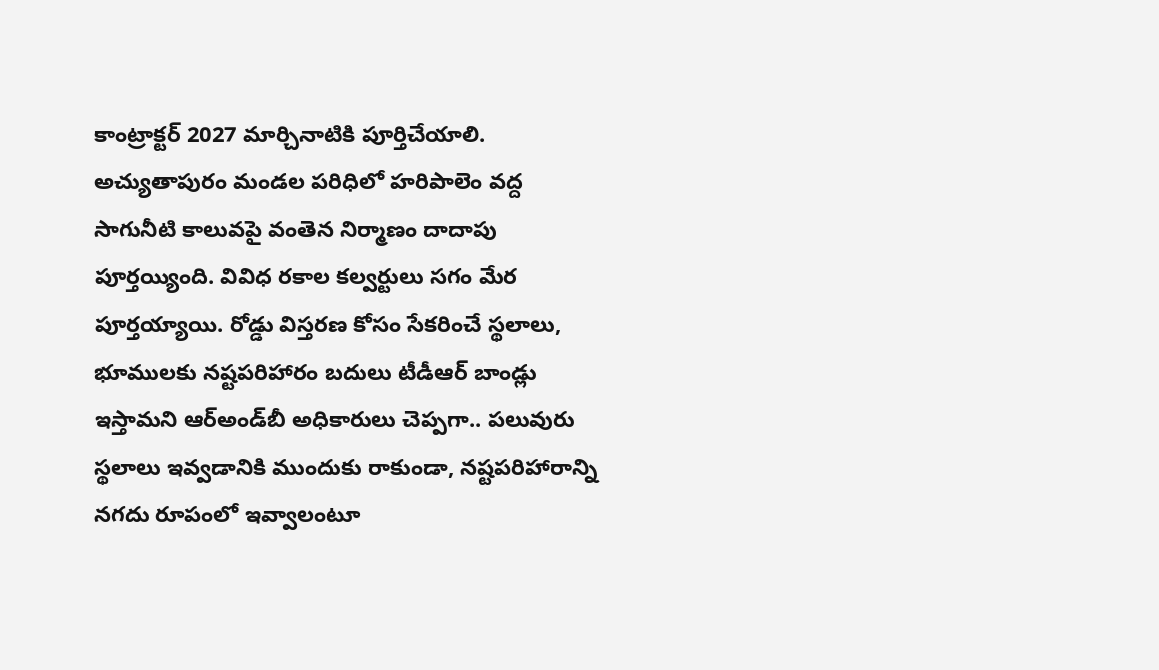కాంట్రాక్టర్‌ 2027 మార్చినాటికి పూర్తిచేయాలి. అచ్యుతాపురం మండల పరిధిలో హరిపాలెం వద్ద సాగునీటి కాలువపై వంతెన నిర్మాణం దాదాపు పూర్తయ్యింది. వివిధ రకాల కల్వర్టులు సగం మేర పూర్తయ్యాయి. రోడ్డు విస్తరణ కోసం సేకరించే స్థలాలు, భూములకు నష్టపరిహారం బదులు టీడీఆర్‌ బాండ్లు ఇస్తామని ఆర్‌అండ్‌బీ అధికారులు చెప్పగా.. పలువురు స్థలాలు ఇవ్వడానికి ముందుకు రాకుండా, నష్టపరిహారాన్ని నగదు రూపంలో ఇవ్వాలంటూ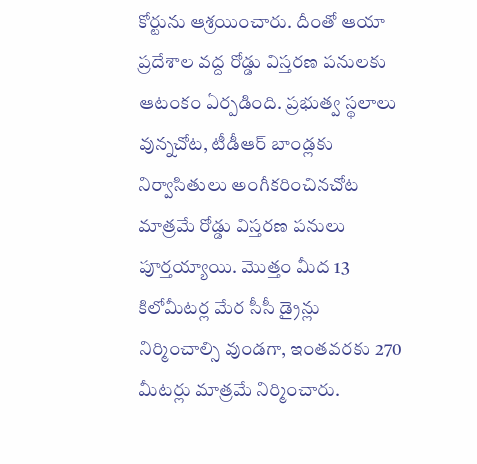కోర్టును ఆశ్రయించారు. దీంతో ఆయా ప్రదేశాల వద్ద రోడ్డు విస్తరణ పనులకు ఆటంకం ఏర్పడింది. ప్రభుత్వ స్థలాలు వున్నచోట, టీడీఆర్‌ బాండ్లకు నిర్వాసితులు అంగీకరించినచోట మాత్రమే రోడ్డు విస్తరణ పనులు పూర్తయ్యాయి. మొత్తం మీద 13 కిలోమీటర్ల మేర సీసీ డ్రైన్లు నిర్మించాల్సి వుండగా, ఇంతవరకు 270 మీటర్లు మాత్రమే నిర్మించారు.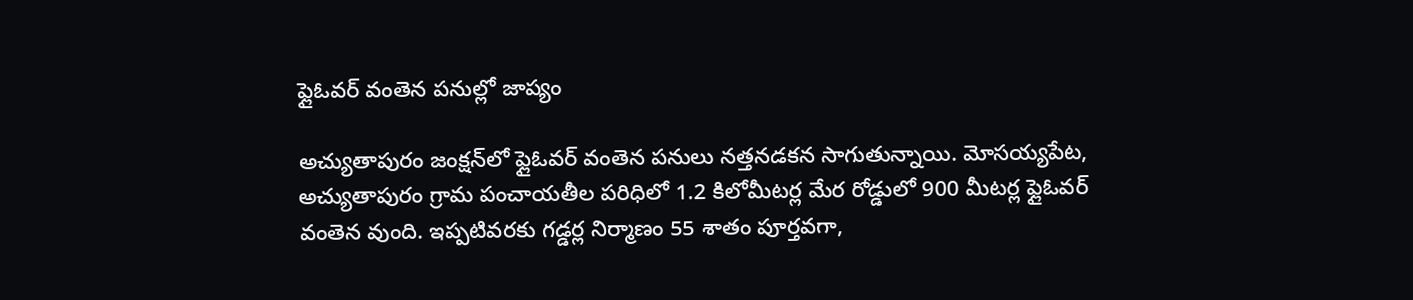ఫ్లైఓవర్‌ వంతెన పనుల్లో జాప్యం

అచ్యుతాపురం జంక్షన్‌లో ఫ్లైఓవర్‌ వంతెన పనులు నత్తనడకన సాగుతున్నాయి. మోసయ్యపేట, అచ్యుతాపురం గ్రామ పంచాయతీల పరిధిలో 1.2 కిలోమీటర్ల మేర రోడ్డులో 900 మీటర్ల ఫ్లైఓవర్‌ వంతెన వుంది. ఇప్పటివరకు గడ్డర్ల నిర్మాణం 55 శాతం పూర్తవగా,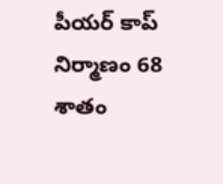పీయర్‌ కాప్‌ నిర్మాణం 68 శాతం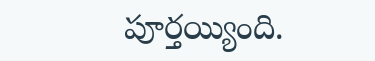పూర్తయ్యింది.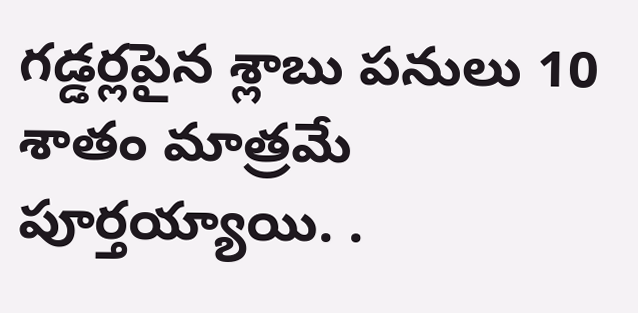గడ్డర్లపైన శ్లాబు పనులు 10 శాతం మాత్రమే పూర్తయ్యాయి. .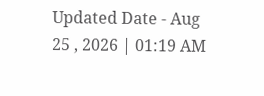Updated Date - Aug 25 , 2026 | 01:19 AM